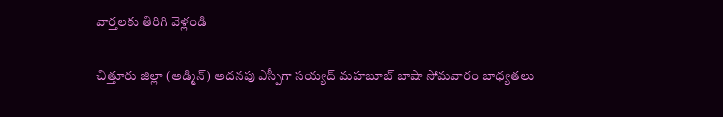వార్తలకు తిరిగి వెళ్లండి

చిత్తూరు జిల్లా (అడ్మిన్) అదనపు ఎస్పీగా సయ్యద్ మహబూబ్ బాషా సోమవారం బాధ్యతలు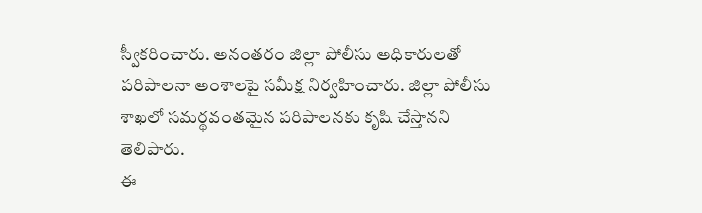స్వీకరించారు. అనంతరం జిల్లా పోలీసు అధికారులతో పరిపాలనా అంశాలపై సమీక్ష నిర్వహించారు. జిల్లా పోలీసు శాఖలో సమర్థవంతమైన పరిపాలనకు కృషి చేస్తానని తెలిపారు.
ఈ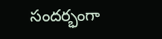సందర్భంగా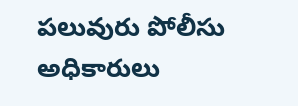పలువురు పోలీసు అధికారులు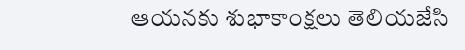ఆయనకు శుభాకాంక్షలు తెలియజేసి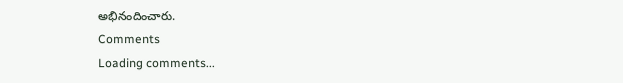అభినందించారు.
Comments
Loading comments...